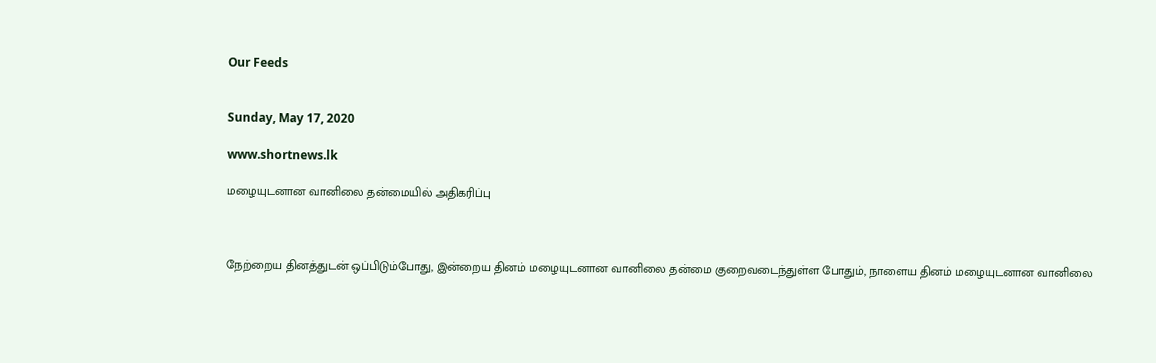Our Feeds


Sunday, May 17, 2020

www.shortnews.lk

மழையுடனான வானிலை தன்மையில் அதிகரிப்பு



நேற்றைய தினத்துடன் ஒப்பிடும்போது, இன்றைய தினம் மழையுடனான வானிலை தன்மை குறைவடைந்துள்ள போதும், நாளைய தினம் மழையுடனான வானிலை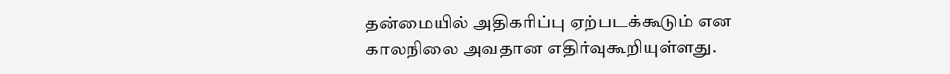தன்மையில் அதிகரிப்பு ஏற்படக்கூடும் என காலநிலை அவதான எதிர்வுகூறியுள்ளது.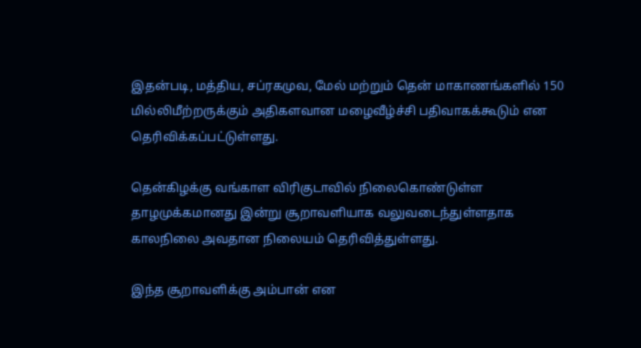இதன்படி, மத்திய, சப்ரகமுவ, மேல் மற்றும் தென் மாகாணங்களில் 150 மில்லிமீற்றருக்கும் அதிகளவான மழைவீழ்ச்சி பதிவாகக்கூடும் என தெரிவிக்கப்பட்டுள்ளது.

தென்கிழக்கு வங்காள விரிகுடாவில் நிலைகொண்டுள்ள தாழமுக்கமானது இன்று சூறாவளியாக வலுவடைந்துள்ளதாக காலநிலை அவதான நிலையம் தெரிவித்துள்ளது.

இந்த சூறாவளிக்கு அம்பான் என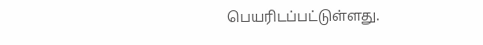பெயரிடப்பட்டுள்ளது.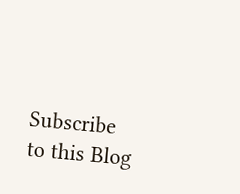Subscribe to this Blog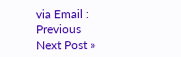via Email :
Previous
Next Post »